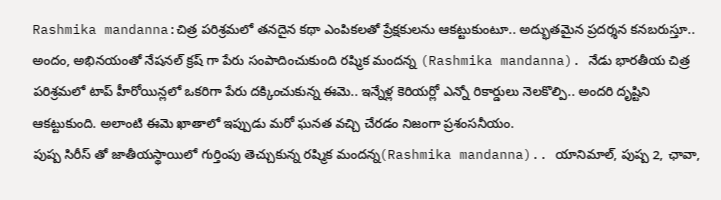Rashmika mandanna:చిత్ర పరిశ్రమలో తనదైన కథా ఎంపికలతో ప్రేక్షకులను ఆకట్టుకుంటూ.. అద్భుతమైన ప్రదర్శన కనబరుస్తూ.. అందం, అభినయంతో నేషనల్ క్రష్ గా పేరు సంపాదించుకుంది రష్మిక మందన్న (Rashmika mandanna). నేడు భారతీయ చిత్ర పరిశ్రమలో టాప్ హీరోయిన్లలో ఒకరిగా పేరు దక్కించుకున్న ఈమె.. ఇన్నేళ్ల కెరియర్లో ఎన్నో రికార్డులు నెలకొల్పి.. అందరి దృష్టిని ఆకట్టుకుంది. అలాంటి ఈమె ఖాతాలో ఇప్పుడు మరో ఘనత వచ్చి చేరడం నిజంగా ప్రశంసనీయం.
పుష్ప సిరీస్ తో జాతీయస్థాయిలో గుర్తింపు తెచ్చుకున్న రష్మిక మందన్న(Rashmika mandanna).. యానిమాల్, పుష్ప 2, ఛావా,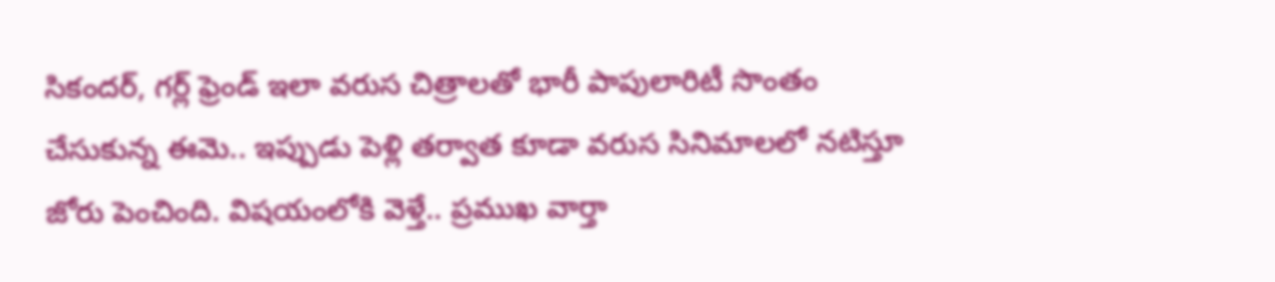సికందర్, గర్ల్ ఫ్రెండ్ ఇలా వరుస చిత్రాలతో భారీ పాపులారిటీ సొంతం చేసుకున్న ఈమె.. ఇప్పుడు పెళ్లి తర్వాత కూడా వరుస సినిమాలలో నటిస్తూ జోరు పెంచింది. విషయంలోకి వెళ్తే.. ప్రముఖ వార్తా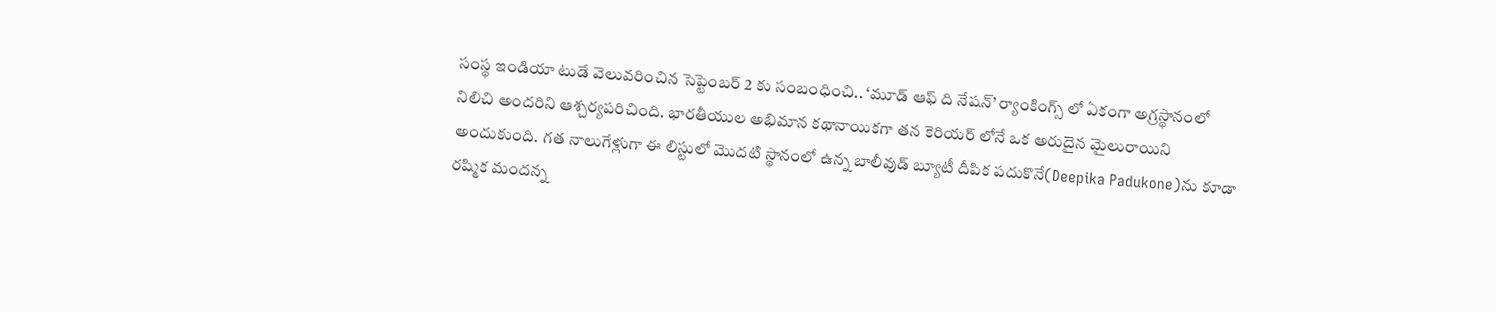సంస్థ ఇండియా టుడే వెలువరించిన సెప్టెంబర్ 2 కు సంబంధించి.. ‘మూడ్ ఆఫ్ ది నేషన్’ ర్యాంకింగ్స్ లో ఏకంగా అగ్రస్థానంలో నిలిచి అందరిని ఆశ్చర్యపరిచింది. భారతీయుల అభిమాన కథానాయికగా తన కెరియర్ లోనే ఒక అరుదైన మైలురాయిని అందుకుంది. గత నాలుగేళ్లుగా ఈ లిస్టులో మొదటి స్థానంలో ఉన్న బాలీవుడ్ బ్యూటీ దీపిక పదుకొనే(Deepika Padukone)ను కూడా రష్మిక మందన్న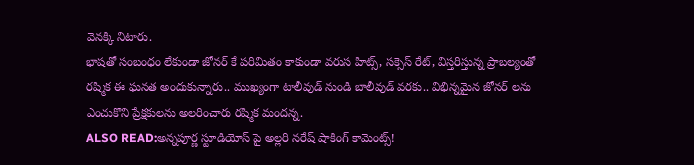వెనక్కి నిటారు.
భాషతో సంబంధం లేకుండా జోనర్ కే పరిమితం కాకుండా వరుస హిట్స్, సక్సెస్ రేట్, విస్తరిస్తున్న ప్రాబల్యంతో రష్మిక ఈ ఘనత అందుకున్నారు.. ముఖ్యంగా టాలీవుడ్ నుండి బాలీవుడ్ వరకు.. విభిన్నమైన జోనర్ లను ఎంచుకొని ప్రేక్షకులను అలరించారు రష్మిక మందన్న.
ALSO READ:అన్నపూర్ణ స్టూడియోస్ పై అల్లరి నరేష్ షాకింగ్ కామెంట్స్!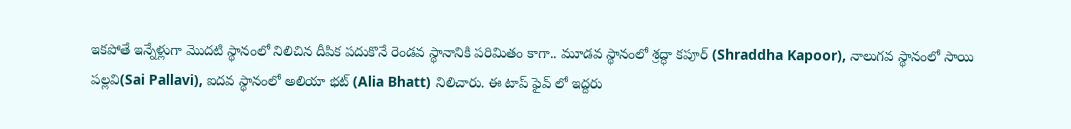ఇకపోతే ఇన్నేళ్లుగా మొదటి స్థానంలో నిలిచిన దీపిక పదుకొనే రెండవ స్థానానికి పరిమితం కాగా.. మూడవ స్థానంలో శ్రద్ధా కపూర్ (Shraddha Kapoor), నాలుగవ స్థానంలో సాయి పల్లవి(Sai Pallavi), ఐదవ స్థానంలో అలియా భట్ (Alia Bhatt) నిలిచారు. ఈ టాప్ ఫైవ్ లో ఇద్దరు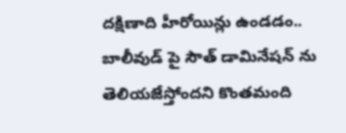దక్షిణాది హీరోయిన్లు ఉండడం.. బాలీవుడ్ పై సౌత్ డామినేషన్ ను తెలియజేస్తోందని కొంతమంది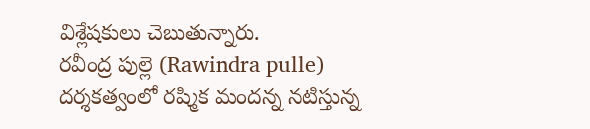విశ్లేషకులు చెబుతున్నారు.
రవీంద్ర పుల్లె (Rawindra pulle) దర్శకత్వంలో రష్మిక మందన్న నటిస్తున్న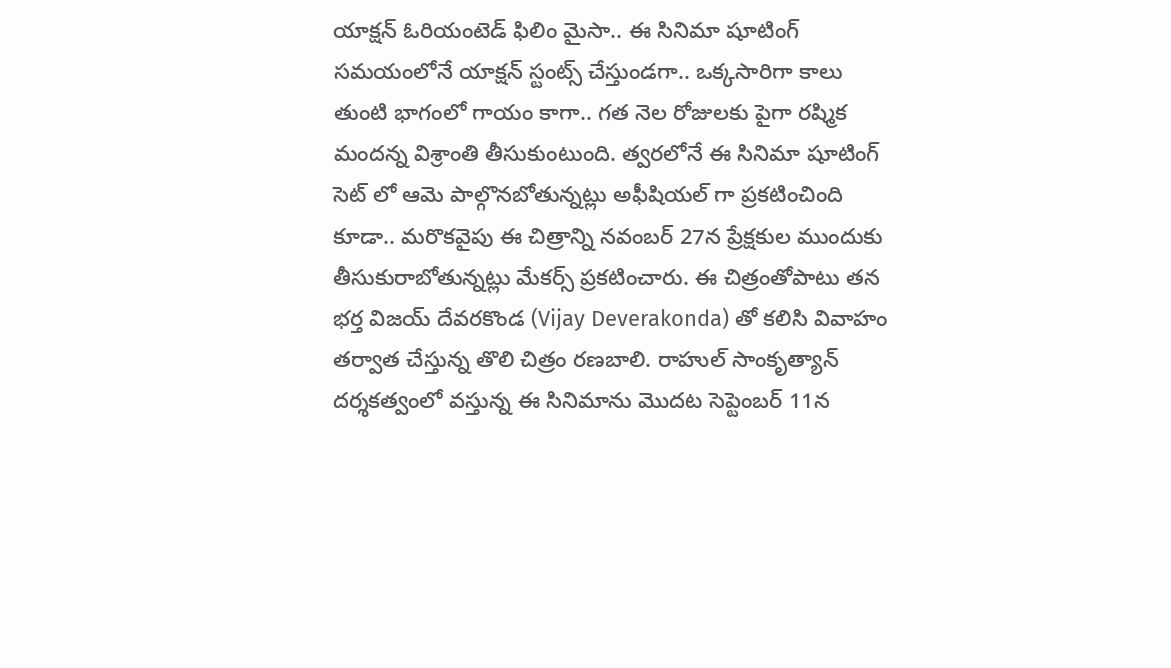యాక్షన్ ఓరియంటెడ్ ఫిలిం మైసా.. ఈ సినిమా షూటింగ్ సమయంలోనే యాక్షన్ స్టంట్స్ చేస్తుండగా.. ఒక్కసారిగా కాలు తుంటి భాగంలో గాయం కాగా.. గత నెల రోజులకు పైగా రష్మిక మందన్న విశ్రాంతి తీసుకుంటుంది. త్వరలోనే ఈ సినిమా షూటింగ్ సెట్ లో ఆమె పాల్గొనబోతున్నట్లు అఫీషియల్ గా ప్రకటించింది కూడా.. మరొకవైపు ఈ చిత్రాన్ని నవంబర్ 27న ప్రేక్షకుల ముందుకు తీసుకురాబోతున్నట్లు మేకర్స్ ప్రకటించారు. ఈ చిత్రంతోపాటు తన భర్త విజయ్ దేవరకొండ (Vijay Deverakonda) తో కలిసి వివాహం తర్వాత చేస్తున్న తొలి చిత్రం రణబాలి. రాహుల్ సాంకృత్యాన్ దర్శకత్వంలో వస్తున్న ఈ సినిమాను మొదట సెప్టెంబర్ 11న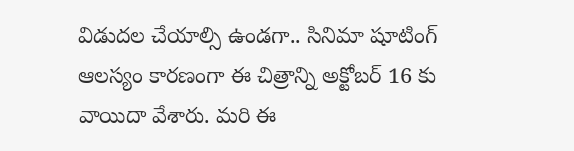విడుదల చేయాల్సి ఉండగా.. సినిమా షూటింగ్ ఆలస్యం కారణంగా ఈ చిత్రాన్ని అక్టోబర్ 16 కు వాయిదా వేశారు. మరి ఈ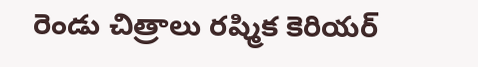రెండు చిత్రాలు రష్మిక కెరియర్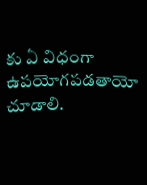కు ఏ విధంగా ఉపయోగపడతాయో చూడాలి.